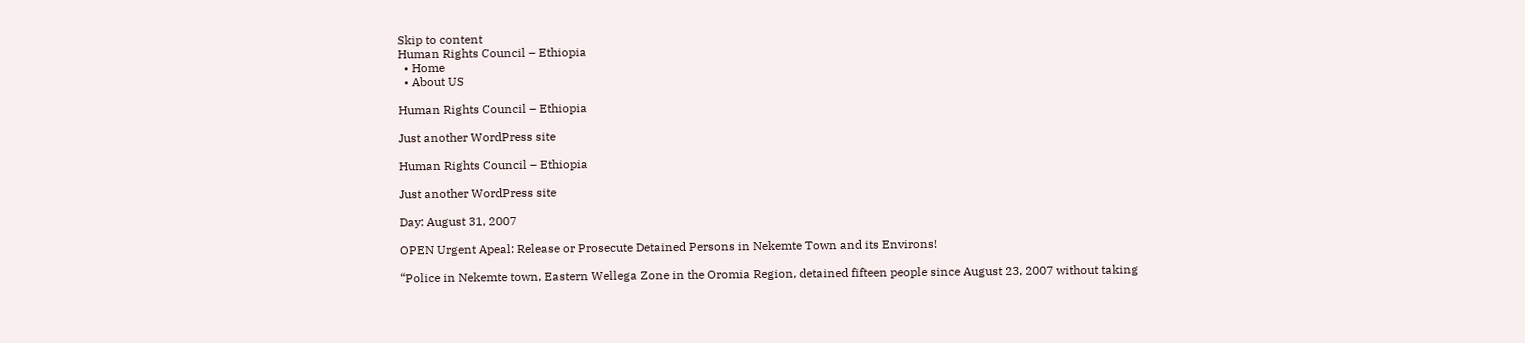Skip to content
Human Rights Council – Ethiopia
  • Home
  • About US

Human Rights Council – Ethiopia

Just another WordPress site

Human Rights Council – Ethiopia

Just another WordPress site

Day: August 31, 2007

OPEN Urgent Apeal: Release or Prosecute Detained Persons in Nekemte Town and its Environs!

“Police in Nekemte town, Eastern Wellega Zone in the Oromia Region, detained fifteen people since August 23, 2007 without taking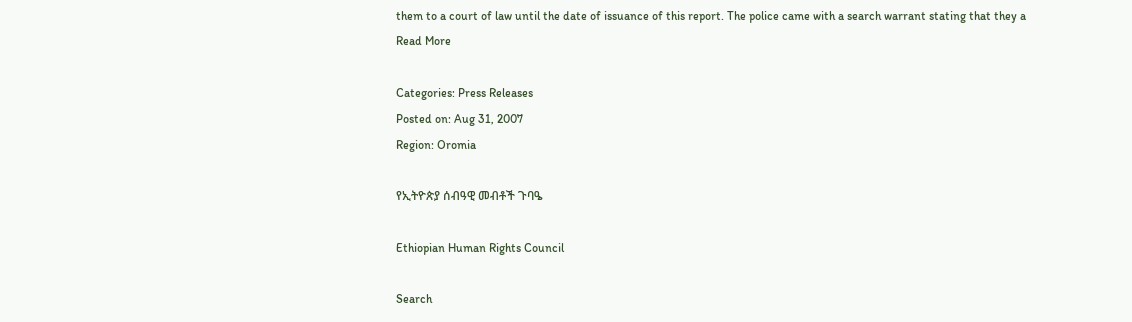them to a court of law until the date of issuance of this report. The police came with a search warrant stating that they a
Read More

Categories: Press Releases
Posted on: Aug 31, 2007
Region: Oromia

የኢትዮጵያ ሰብዓዊ መብቶች ጉባዔ

Ethiopian Human Rights Council

Search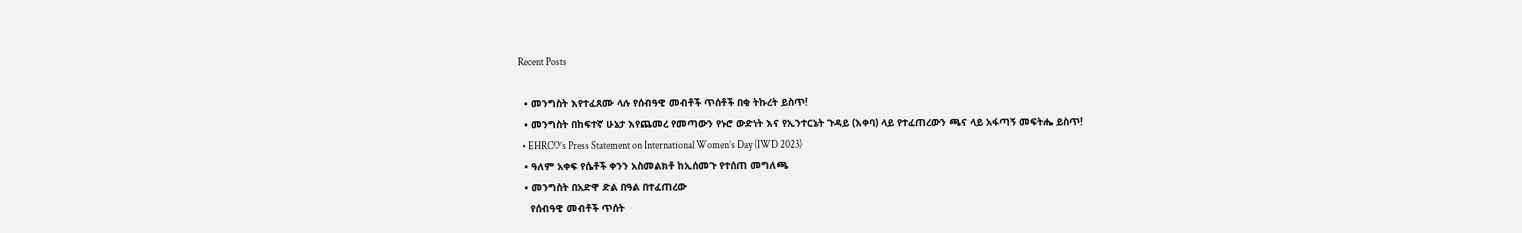Recent Posts

  • መንግስት እየተፈጸሙ ላሉ የሰብዓዊ መብቶች ጥሰቶች በቂ ትኩረት ይስጥ!
  • መንግስት በከፍተኛ ሁኔታ እየጨመረ የመጣውን የኑሮ ውድነት እና የኢንተርኔት ጉዳይ (እቀባ) ላይ የተፈጠረውን ጫና ላይ አፋጣኝ መፍትሔ ይስጥ!
  • EHRCO’s Press Statement on International Women’s Day (IWD 2023)
  • ዓለም አቀፍ የሴቶች ቀንን አስመልክቶ ከኢሰመጉ የተሰጠ መግለጫ
  • መንግስት በአድዋ ድል በዓል በተፈጠረው
    የሰብዓዊ መብቶች ጥሰት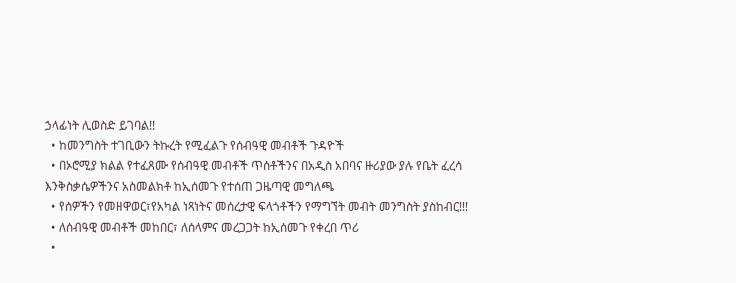ኃላፊነት ሊወስድ ይገባል!!
  • ከመንግስት ተገቢውን ትኩረት የሚፈልጉ የሰብዓዊ መብቶች ጉዳዮች
  • በኦሮሚያ ክልል የተፈጸሙ የሰብዓዊ መብቶች ጥሰቶችንና በአዲስ አበባና ዙሪያው ያሉ የቤት ፈረሳ እንቅስቃሴዎችንና አስመልክቶ ከኢሰመጉ የተሰጠ ጋዜጣዊ መግለጫ
  • የሰዎችን የመዘዋወር፣የአካል ነጻነትና መሰረታዊ ፍላጎቶችን የማግኘት መብት መንግስት ያስከብር!!!
  • ለሰብዓዊ መብቶች መከበር፣ ለሰላምና መረጋጋት ከኢሰመጉ የቀረበ ጥሪ
  •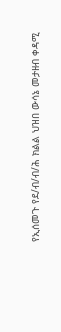የኢሰመጉ የደ/ብ/ብ/ሕ ክልል ህዝበ ውሳኔ መታዘብ ቀዳሚ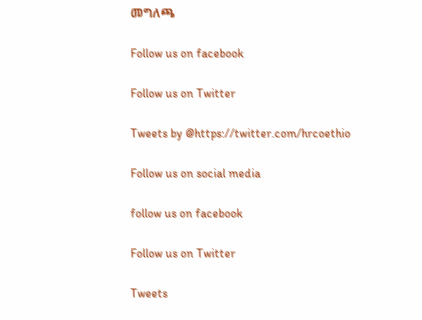መግለጫ

Follow us on facebook

Follow us on Twitter

Tweets by @https://twitter.com/hrcoethio

Follow us on social media

follow us on facebook

Follow us on Twitter

Tweets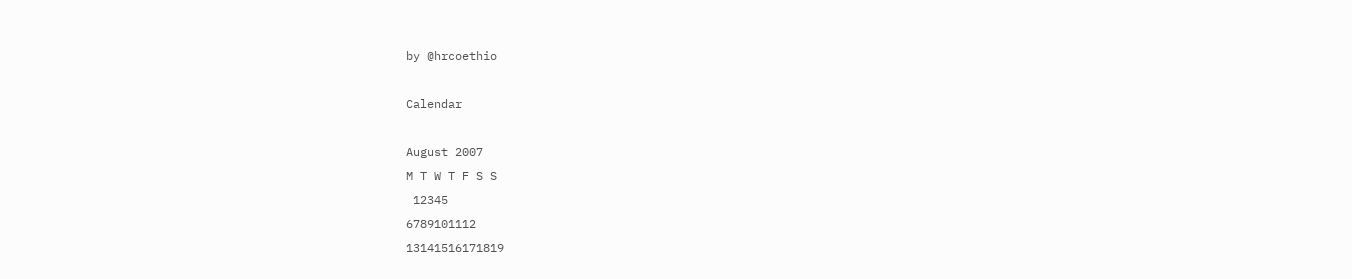by @hrcoethio

Calendar

August 2007
M T W T F S S
 12345
6789101112
13141516171819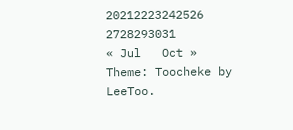20212223242526
2728293031
« Jul   Oct »
Theme: Toocheke by LeeToo.